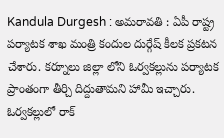Kandula Durgesh : అమరావతి : ఏపీ రాష్ట్ర పర్యాటక శాఖ మంత్రి కందుల దుర్గేష్ కీలక ప్రకటన చేశారు. కర్నూలు జిల్లా లోని ఓర్వకల్లును పర్యాటక ప్రాంతంగా తీర్చి దిద్దుతామని హామీ ఇచ్చారు. ఓర్వకల్లులో రాక్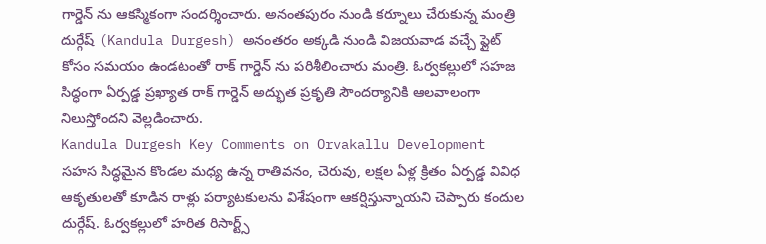గార్డెన్ ను ఆకస్మికంగా సందర్శించారు. అనంతపురం నుండి కర్నూలు చేరుకున్న మంత్రి దుర్గేష్ (Kandula Durgesh) అనంతరం అక్కడి నుండి విజయవాడ వచ్చే ఫ్లైట్ కోసం సమయం ఉండటంతో రాక్ గార్డెన్ ను పరిశీలించారు మంత్రి. ఓర్వకల్లులో సహజ సిద్ధంగా ఏర్పడ్డ ప్రఖ్యాత రాక్ గార్డెన్ అద్భుత ప్రకృతి సౌందర్యానికి ఆలవాలంగా నిలుస్తోందని వెల్లడించారు.
Kandula Durgesh Key Comments on Orvakallu Development
సహస సిద్ధమైన కొండల మధ్య ఉన్న రాతివనం, చెరువు, లక్షల ఏళ్ల క్రితం ఏర్పడ్డ వివిధ ఆకృతులతో కూడిన రాళ్లు పర్యాటకులను విశేషంగా ఆకర్షిస్తున్నాయని చెప్పారు కందుల దుర్గేష్. ఓర్వకల్లులో హరిత రిసార్ట్స్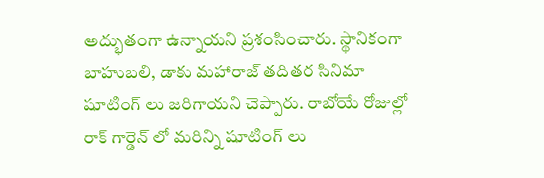అద్భుతంగా ఉన్నాయని ప్రశంసించారు. స్థానికంగా బాహుబలి, డాకు మహారాజ్ తదితర సినిమా షూటింగ్ లు జరిగాయని చెప్పారు. రాబోయే రోజుల్లో రాక్ గార్డెన్ లో మరిన్ని షూటింగ్ లు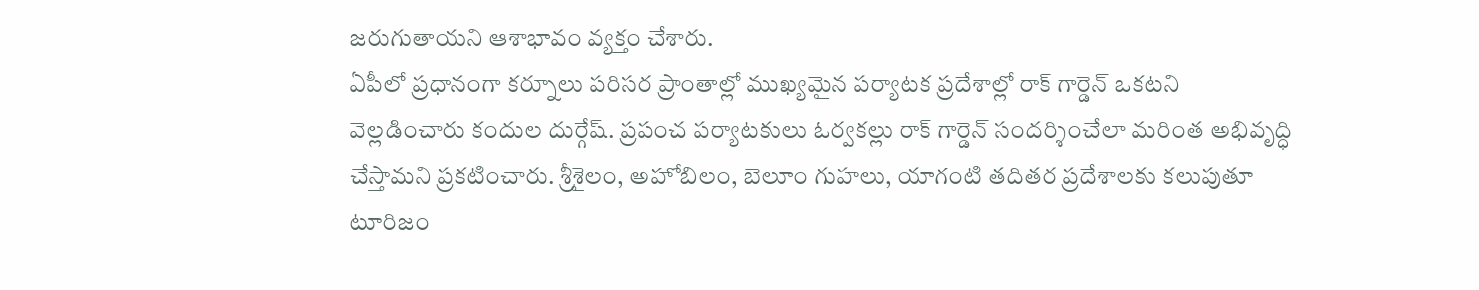జరుగుతాయని ఆశాభావం వ్యక్తం చేశారు.
ఏపీలో ప్రధానంగా కర్నూలు పరిసర ప్రాంతాల్లో ముఖ్యమైన పర్యాటక ప్రదేశాల్లో రాక్ గార్డెన్ ఒకటని వెల్లడించారు కందుల దుర్గేష్. ప్రపంచ పర్యాటకులు ఓర్వకల్లు రాక్ గార్డెన్ సందర్శించేలా మరింత అభివృద్ధి చేస్తామని ప్రకటించారు. శ్రీశైలం, అహోబిలం, బెలూం గుహలు, యాగంటి తదితర ప్రదేశాలకు కలుపుతూ టూరిజం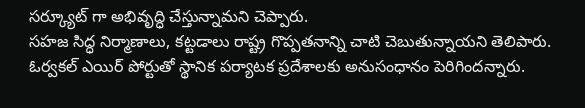సర్క్యూట్ గా అభివృద్ధి చేస్తున్నామని చెప్పారు.
సహజ సిద్ధ నిర్మాణాలు, కట్టడాలు రాష్ట్ర గొప్పతనాన్ని చాటి చెబుతున్నాయని తెలిపారు. ఓర్వకల్ ఎయిర్ పోర్టుతో స్థానిక పర్యాటక ప్రదేశాలకు అనుసంధానం పెరిగిందన్నారు.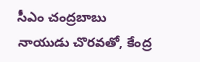సీఎం చంద్రబాబు నాయుడు చొరవతో, కేంద్ర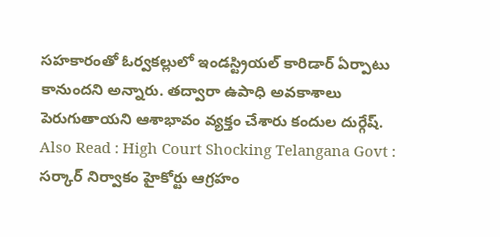సహకారంతో ఓర్వకల్లులో ఇండస్ట్రియల్ కారిడార్ ఏర్పాటు కానుందని అన్నారు. తద్వారా ఉపాధి అవకాశాలు పెరుగుతాయని ఆశాభావం వ్యక్తం చేశారు కందుల దుర్గేష్.
Also Read : High Court Shocking Telangana Govt : సర్కార్ నిర్వాకం హైకోర్టు ఆగ్రహం